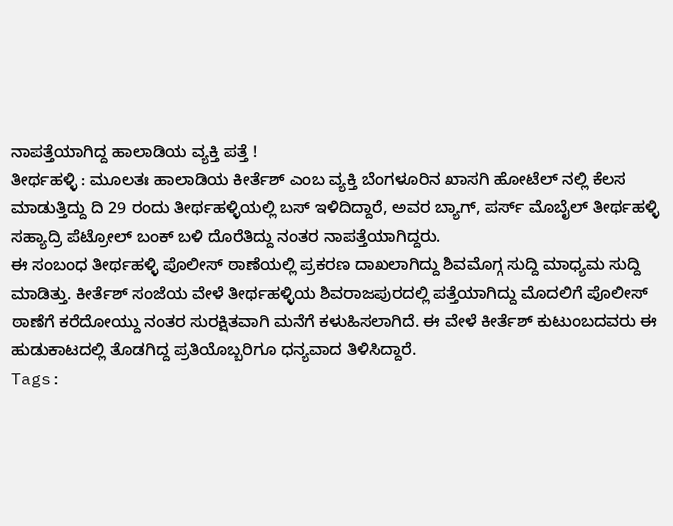ನಾಪತ್ತೆಯಾಗಿದ್ದ ಹಾಲಾಡಿಯ ವ್ಯಕ್ತಿ ಪತ್ತೆ !
ತೀರ್ಥಹಳ್ಳಿ : ಮೂಲತಃ ಹಾಲಾಡಿಯ ಕೀರ್ತೆಶ್ ಎಂಬ ವ್ಯಕ್ತಿ ಬೆಂಗಳೂರಿನ ಖಾಸಗಿ ಹೋಟೆಲ್ ನಲ್ಲಿ ಕೆಲಸ ಮಾಡುತ್ತಿದ್ದು ದಿ 29 ರಂದು ತೀರ್ಥಹಳ್ಳಿಯಲ್ಲಿ ಬಸ್ ಇಳಿದಿದ್ದಾರೆ, ಅವರ ಬ್ಯಾಗ್, ಪರ್ಸ್ ಮೊಬೈಲ್ ತೀರ್ಥಹಳ್ಳಿ ಸಹ್ಯಾದ್ರಿ ಪೆಟ್ರೋಲ್ ಬಂಕ್ ಬಳಿ ದೊರೆತಿದ್ದು ನಂತರ ನಾಪತ್ತೆಯಾಗಿದ್ದರು.
ಈ ಸಂಬಂಧ ತೀರ್ಥಹಳ್ಳಿ ಪೊಲೀಸ್ ಠಾಣೆಯಲ್ಲಿ ಪ್ರಕರಣ ದಾಖಲಾಗಿದ್ದು ಶಿವಮೊಗ್ಗ ಸುದ್ದಿ ಮಾಧ್ಯಮ ಸುದ್ದಿ ಮಾಡಿತ್ತು. ಕೀರ್ತೆಶ್ ಸಂಜೆಯ ವೇಳೆ ತೀರ್ಥಹಳ್ಳಿಯ ಶಿವರಾಜಪುರದಲ್ಲಿ ಪತ್ತೆಯಾಗಿದ್ದು ಮೊದಲಿಗೆ ಪೊಲೀಸ್ ಠಾಣೆಗೆ ಕರೆದೋಯ್ದು ನಂತರ ಸುರಕ್ಷಿತವಾಗಿ ಮನೆಗೆ ಕಳುಹಿಸಲಾಗಿದೆ. ಈ ವೇಳೆ ಕೀರ್ತೆಶ್ ಕುಟುಂಬದವರು ಈ ಹುಡುಕಾಟದಲ್ಲಿ ತೊಡಗಿದ್ದ ಪ್ರತಿಯೊಬ್ಬರಿಗೂ ಧನ್ಯವಾದ ತಿಳಿಸಿದ್ದಾರೆ.
Tags: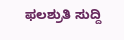ಫಲಶ್ರುತಿ ಸುದ್ದಿ